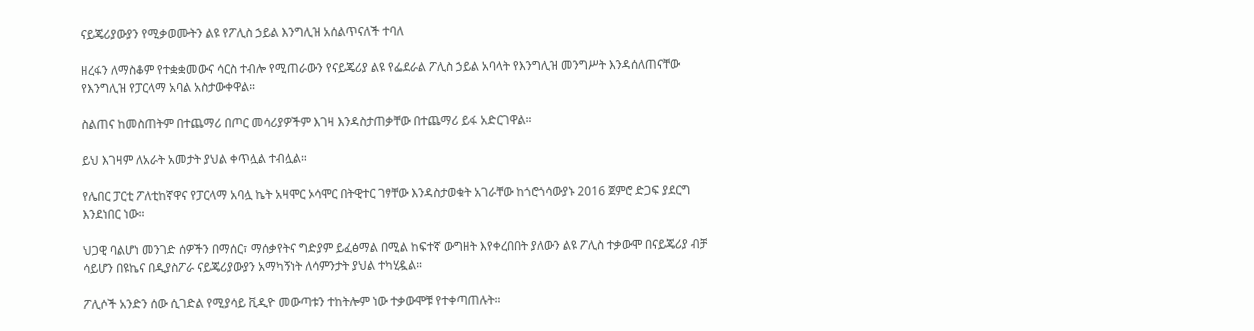ናይጄሪያውያን የሚቃወሙትን ልዩ የፖሊስ ኃይል እንግሊዝ አሰልጥናለች ተባለ

ዘረፋን ለማስቆም የተቋቋመውና ሳርስ ተብሎ የሚጠራውን የናይጄሪያ ልዩ የፌደራል ፖሊስ ኃይል አባላት የእንግሊዝ መንግሥት እንዳሰለጠናቸው የእንግሊዝ የፓርላማ አባል አስታውቀዋል።

ስልጠና ከመስጠትም በተጨማሪ በጦር መሳሪያዎችም እገዛ እንዳስታጠቃቸው በተጨማሪ ይፋ አድርገዋል።

ይህ እገዛም ለአራት አመታት ያህል ቀጥሏል ተብሏል።

የሌበር ፓርቲ ፖለቲከኛዋና የፓርላማ አባሏ ኬት አዛሞር ኦሳሞር በትዊተር ገፃቸው እንዳስታወቁት አገራቸው ከጎሮጎሳውያኑ 2016 ጀምሮ ድጋፍ ያደርግ እንደነበር ነው።

ህጋዊ ባልሆነ መንገድ ሰዎችን በማሰር፣ ማሰቃየትና ግድያም ይፈፅማል በሚል ከፍተኛ ውግዘት እየቀረበበት ያለውን ልዩ ፖሊስ ተቃውሞ በናይጄሪያ ብቻ ሳይሆን በዩኬና በዲያስፖራ ናይጄሪያውያን አማካኝነት ለሳምንታት ያህል ተካሂዷል።

ፖሊሶች አንድን ሰው ሲገድል የሚያሳይ ቪዲዮ መውጣቱን ተከትሎም ነው ተቃውሞቹ የተቀጣጠሉት።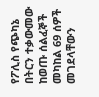የፖሊስ የጭካኔ በትርን ተቃውመው ከወጡ ሰልፈኞች መካከል 69 ሰዎች መገደላቸውን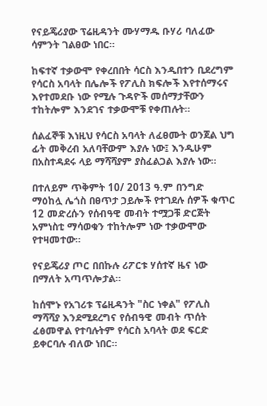የናይጄሪያው ፕሬዚዳንት ሙሃማዱ ቡሃሪ ባለፈው ሳምንት ገልፀው ነበር።

ከፍተኛ ተቃውሞ የቀረበበት ሳርስ እንዲበተን ቢደረግም የሳርስ አባላት በሌሎች የፖሊስ ክፍሎች እየተሰማሩና እየተመደቡ ነው የሚሉ ጉዳዮች መሰማታቸውን ተከትሎም እንደገና ተቃውሞቹ የቀጠሉት።

ሰልፈኞቹ እነዚህ የሳርስ አባላት ለፈፀሙት ወንጀል ህግ ፊት መቅረብ አለባቸውም እያሉ ነው፤ እንዲሁም በአስተዳደሩ ላይ ማሻሻያም ያስፈልጋል እያሉ ነው።

በተለይም ጥቅምት 10/ 2013 ዓ.ም በንግድ ማዕከሏ ሌጎስ በፀጥታ ኃይሎች የተገደሉ ሰዎች ቁጥር 12 መድረሱን የሰብዓዊ መብት ተሟጋቹ ድርጅት አምነስቲ ማሳወቁን ተከትሎም ነው ተቃውሞው የተዛመተው።

የናይጄሪያ ጦር በበኩሉ ሪፖርቱ ሃሰተኛ ዜና ነው በማለት አጣጥሎታል።

ከሰሞኑ የአገሪቱ ፕሬዚዳንት "ስር ነቀል" የፖሊስ ማሻሻያ እንደሚደረግና የሰብዓዊ መብት ጥሰት ፈፅመዋል የተባሉትም የሳርስ አባላት ወደ ፍርድ ይቀርባሉ ብለው ነበር።